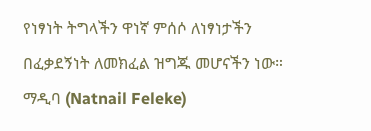የነፃነት ትግላችን ዋነኛ ምሰሶ ለነፃነታችን በፈቃደኝነት ለመክፈል ዝግጁ መሆናችን ነው። ማዲባ (Natnail Feleke)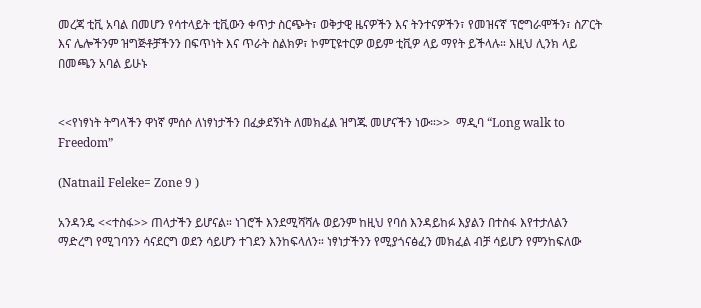መረጃ ቲቪ አባል በመሆን የሳተላይት ቲቪውን ቀጥታ ስርጭት፣ ወቅታዊ ዜናዎችን እና ትንተናዎችን፣ የመዝናኛ ፕሮግራሞችን፣ ስፖርት እና ሌሎችንም ዝግጅቶቻችንን በፍጥነት እና ጥራት ስልክዎ፣ ኮምፒዩተርዎ ወይም ቲቪዎ ላይ ማየት ይችላሉ። እዚህ ሊንክ ላይ በመጫን አባል ይሁኑ


<<የነፃነት ትግላችን ዋነኛ ምሰሶ ለነፃነታችን በፈቃደኝነት ለመክፈል ዝግጁ መሆናችን ነው።>>  ማዲባ “Long walk to Freedom”

(Natnail Feleke= Zone 9 )

አንዳንዴ <<ተስፋ>> ጠላታችን ይሆናል። ነገሮች እንደሚሻሻሉ ወይንም ከዚህ የባሰ እንዳይከፉ እያልን በተስፋ እየተታለልን ማድረግ የሚገባንን ሳናደርግ ወደን ሳይሆን ተገደን እንከፍላለን። ነፃነታችንን የሚያጎናፅፈን መክፈል ብቻ ሳይሆን የምንከፍለው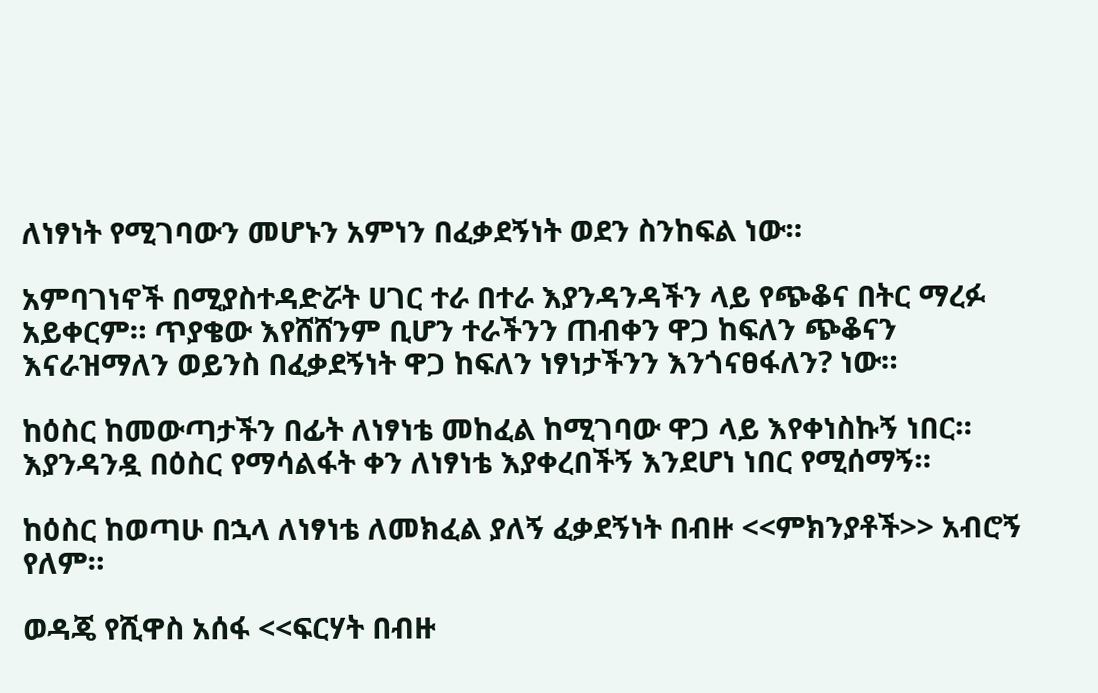ለነፃነት የሚገባውን መሆኑን አምነን በፈቃደኝነት ወደን ስንከፍል ነው።

አምባገነኖች በሚያስተዳድሯት ሀገር ተራ በተራ እያንዳንዳችን ላይ የጭቆና በትር ማረፉ አይቀርም። ጥያቄው እየሸሸንም ቢሆን ተራችንን ጠብቀን ዋጋ ከፍለን ጭቆናን እናራዝማለን ወይንስ በፈቃደኝነት ዋጋ ከፍለን ነፃነታችንን እንጎናፀፋለን? ነው።

ከዕስር ከመውጣታችን በፊት ለነፃነቴ መከፈል ከሚገባው ዋጋ ላይ እየቀነስኩኝ ነበር። እያንዳንዷ በዕስር የማሳልፋት ቀን ለነፃነቴ እያቀረበችኝ እንደሆነ ነበር የሚሰማኝ።

ከዕስር ከወጣሁ በኋላ ለነፃነቴ ለመክፈል ያለኝ ፈቃደኝነት በብዙ <<ምክንያቶች>> አብሮኝ የለም።

ወዳጄ የሺዋስ አሰፋ <<ፍርሃት በብዙ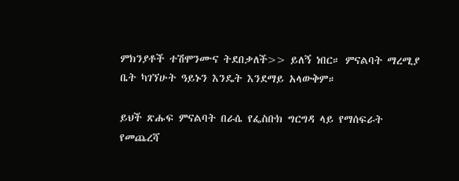ምክንያቶች ተሽሞንሙና ትደበቃለች>> ይለኝ ነበር። ምናልባት ማረሚያ ቤት ካገኘሁት ዓይኑን እንዴት እንደማይ አላውቅም።

ይህች ጽሑፍ ምናልባት በራሴ የፌስቡክ ግርግዳ ላይ የማሰፍራት የመጨረሻ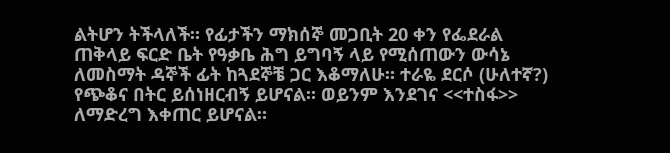ልትሆን ትችላለች። የፊታችን ማክሰኞ መጋቢት 20 ቀን የፌደራል ጠቅላይ ፍርድ ቤት የዓቃቤ ሕግ ይግባኝ ላይ የሚሰጠውን ውሳኔ ለመስማት ዳኞች ፊት ከጓደኞቼ ጋር እቆማለሁ። ተራዬ ደርሶ (ሁለተኛ?) የጭቆና በትር ይሰነዘርብኝ ይሆናል። ወይንም እንደገና <<ተስፋ>> ለማድረግ እቀጠር ይሆናል።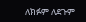ለክፉም ለደጉም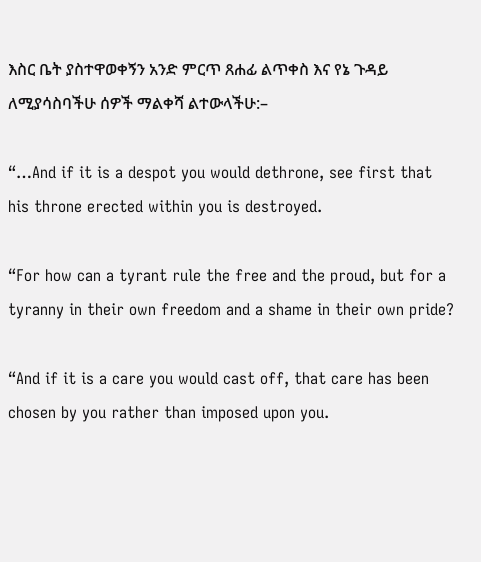እስር ቤት ያስተዋወቀኝን አንድ ምርጥ ጸሐፊ ልጥቀስ እና የኔ ጉዳይ ለሚያሳስባችሁ ሰዎች ማልቀሻ ልተውላችሁ:–

“…And if it is a despot you would dethrone, see first that his throne erected within you is destroyed.

“For how can a tyrant rule the free and the proud, but for a tyranny in their own freedom and a shame in their own pride?

“And if it is a care you would cast off, that care has been chosen by you rather than imposed upon you.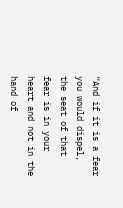“And if it is a fear you would dispel, the seat of that fear is in your heart and not in the hand of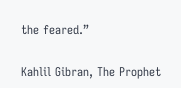the feared.”

Kahlil Gibran, The Prophet